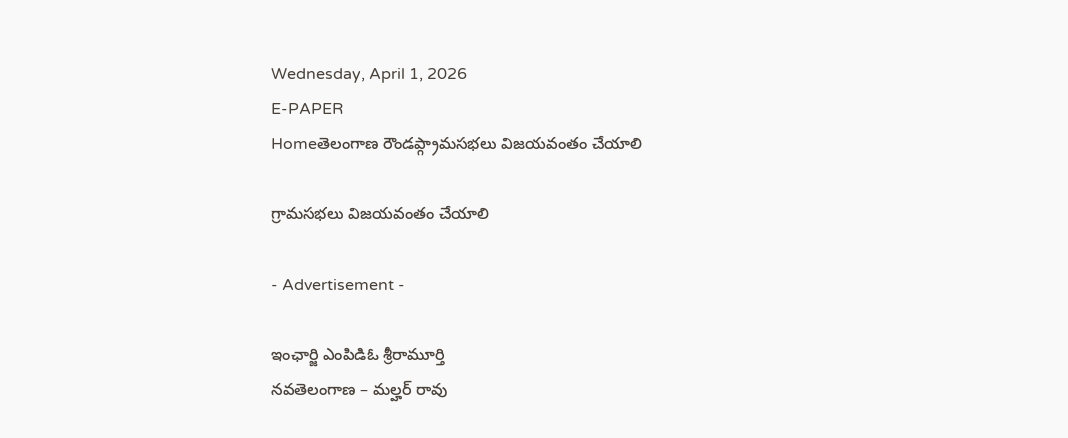Wednesday, April 1, 2026
E-PAPER
Homeతెలంగాణ రౌండప్గ్రామసభలు విజయవంతం చేయాలి

గ్రామసభలు విజయవంతం చేయాలి

- Advertisement -

ఇంఛార్జి ఎంపిడిఓ శ్రీరామూర్తి
నవతెలంగాణ – మల్హర్ రావు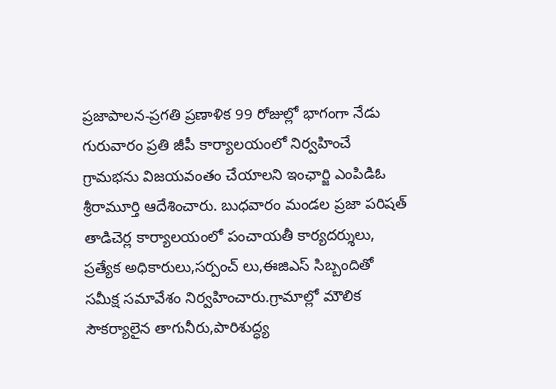ప్రజాపాలన-ప్రగతి ప్రణాళిక 99 రోజుల్లో భాగంగా నేడు గురువారం ప్రతి జీపీ కార్యాలయంలో నిర్వహించే గ్రామభను విజయవంతం చేయాలని ఇంఛార్జి ఎంపిడిఓ శ్రీరామూర్తి ఆదేశించారు. బుధవారం మండల ప్రజా పరిషత్ తాడిచెర్ల కార్యాలయంలో పంచాయతీ కార్యదర్శులు, ప్రత్యేక అధికారులు,సర్పంచ్ లు,ఈజిఎస్ సిబ్బందితో సమీక్ష సమావేశం నిర్వహించారు.గ్రామాల్లో మౌలిక సౌకర్యాలైన తాగునీరు,పారిశుద్ధ్య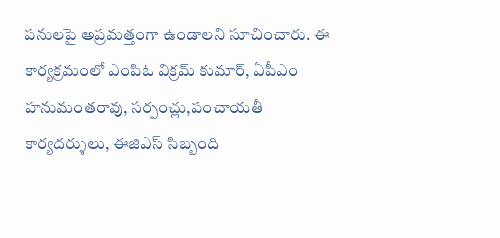పనులపై అప్రమత్తంగా ఉండాలని సూచించారు. ఈ కార్యక్రమంలో ఎంపిఓ విక్రమ్ కుమార్, ఏపీఎం హనుమంతరావు, సర్పంచ్లు,పంచాయతీ కార్యదర్శులు, ఈజిఎస్ సిబ్బంది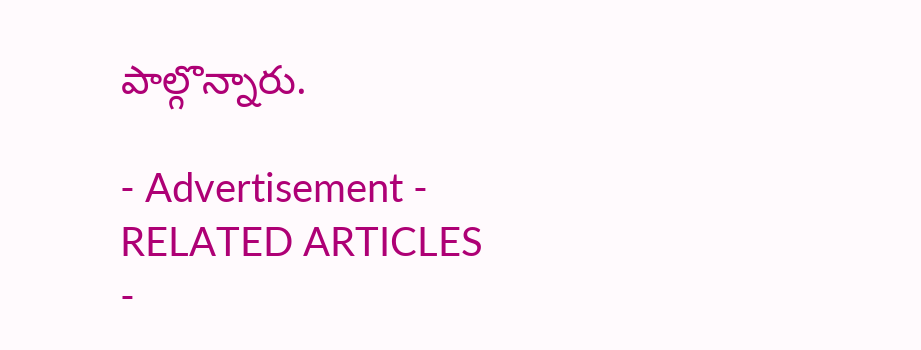పాల్గొన్నారు.

- Advertisement -
RELATED ARTICLES
-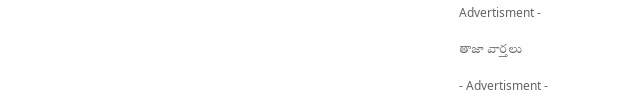Advertisment -

తాజా వార్తలు

- Advertisment -